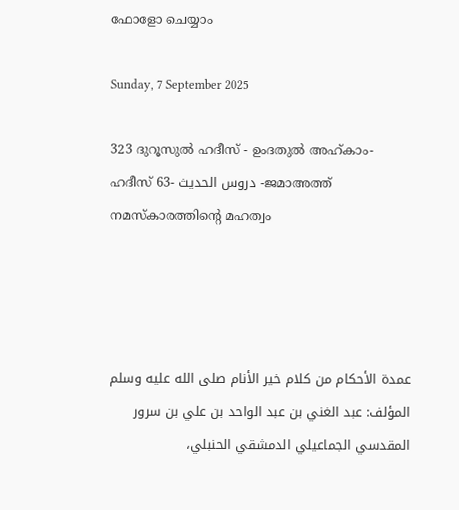ഫോളോ ചെയ്യാം

Sunday, 7 September 2025

323 ദുറൂസുല്‍ ഹദീസ് - ഉംദതുല്‍ അഹ്കാം- ഹദീസ് 63- دروس الحديث -ജമാഅത്ത് നമസ്കാരത്തിന്‍റെ മഹത്വം




عمدة الأحكام من كلام خير الأنام صلى الله عليه وسلم
المؤلف: عبد الغني بن عبد الواحد بن علي بن سرور المقدسي الجماعيلي الدمشقي الحنبلي،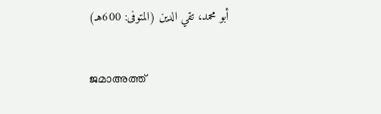أبو محمد، تقي الدين (المتوفى: 600هـ)

ജമാഅത്ത്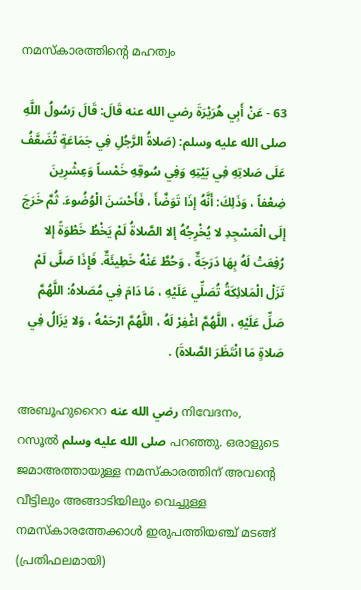നമസ്കാരത്തിന്‍റെ മഹത്വം

63 - عَنْ أَبِي هُرَيْرَةَ رضي الله عنه قَالَ: قَالَ رَسُولُ اللَّهِ  صلى الله عليه وسلم: (صَلاةُ الرَّجُلِ فِي جَمَاعَةٍ تُضَعَّفُ عَلَى صَلاتِهِ فِي بَيْتِهِ وَفِي سُوقِهِ خَمْساً وَعِشْرِينَ ضِعْفاً ، وَذَلِكَ: أَنَّهُ إذَا تَوَضَّأَ ، فَأَحْسَنَ الْوُضُوءَ. ثُمَّ خَرَجَ إلَى الْمَسْجِدِ لا يُخْرِجُهُ إلا الصَّلاةُ لَمْ يَخْطُ خَطْوَةً إلا رُفِعَتْ لَهُ بِهَا دَرَجَةٌ ، وَحُطَّ عَنْهُ خَطِيئَةٌ. فَإِذَا صَلَّى لَمْ تَزَلْ الْمَلائِكَةُ تُصَلِّي عَلَيْهِ ، مَا دَامَ فِي مُصَلاهُ: اللَّهُمَّ صَلِّ عَلَيْهِ ، اللَّهُمَّ اغْفِرْ لَهُ ، اللَّهُمَّ ارْحَمْهُ ، وَلا يَزَالُ فِي صَلاةٍ مَا انْتَظَرَ الصَّلاةَ) .

അബൂഹുറൈറ رضي الله عنه നിവേദനം, റസൂല്‍ صلى الله عليه وسلم പറഞ്ഞു. ഒരാളുടെ ജമാഅത്തായുള്ള നമസ്കാരത്തിന് അവന്‍റെ വീട്ടിലും അങ്ങാടിയിലും വെച്ചുള്ള നമസ്കാരത്തേക്കാള്‍ ഇരുപത്തിയഞ്ച് മടങ്ങ്‌ (പ്രതിഫലമായി)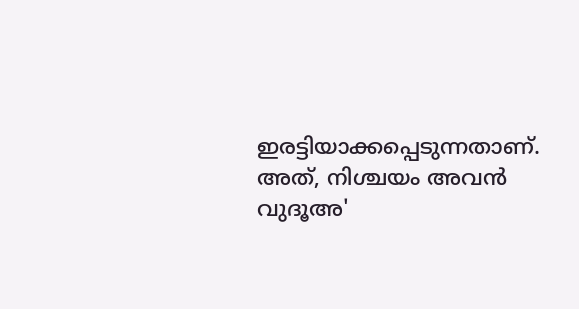ഇരട്ടിയാക്കപ്പെടുന്നതാണ്. അത്, നിശ്ചയം അവന്‍ വുദൂഅ'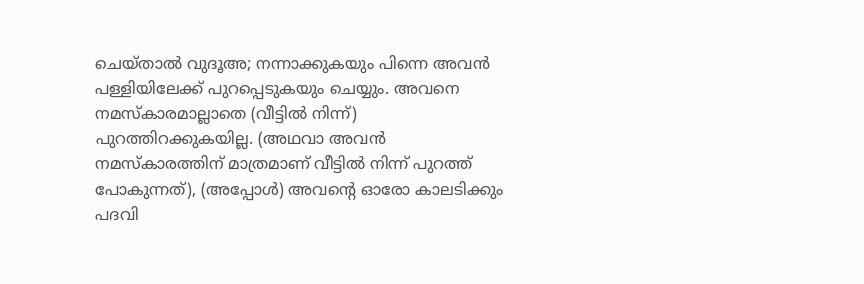ചെയ്താല്‍ വുദൂഅ; നന്നാക്കുകയും പിന്നെ അവന്‍ പള്ളിയിലേക്ക് പുറപ്പെടുകയും ചെയ്യും. അവനെ നമസ്കാരമാല്ലാതെ (വീട്ടില്‍ നിന്ന്) പുറത്തിറക്കുകയില്ല. (അഥവാ അവന്‍ നമസ്കാരത്തിന് മാത്രമാണ് വീട്ടില്‍ നിന്ന് പുറത്ത് പോകുന്നത്), (അപ്പോള്‍) അവന്‍റെ ഓരോ കാലടിക്കും പദവി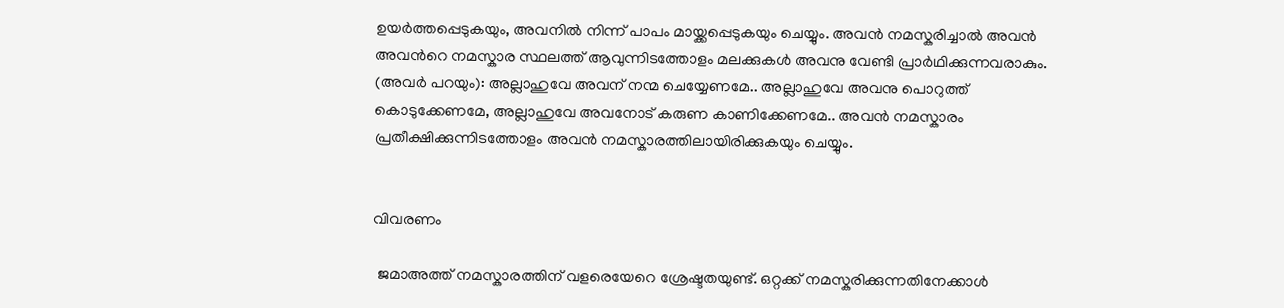ഉയര്‍ത്തപ്പെടുകയും, അവനില്‍ നിന്ന് പാപം മായ്ക്കപ്പെടുകയും ചെയ്യും. അവന്‍ നമസ്കരിച്ചാല്‍ അവന്‍ അവന്‍റെ നമസ്കാര സ്ഥലത്ത് ആവുന്നിടത്തോളം മലക്കുകള്‍ അവനു വേണ്ടി പ്രാര്‍ഥിക്കുന്നവരാകും. (അവര്‍ പറയും): അല്ലാഹുവേ അവന് നന്മ ചെയ്യേണമേ.. അല്ലാഹുവേ അവനു പൊറുത്ത് കൊടുക്കേണമേ, അല്ലാഹുവേ അവനോട്‌ കരുണ കാണിക്കേണമേ.. അവന്‍ നമസ്കാരം പ്രതീക്ഷിക്കുന്നിടത്തോളം അവന്‍ നമസ്കാരത്തിലായിരിക്കുകയും ചെയ്യും.


വിവരണം

 ജമാഅത്ത് നമസ്കാരത്തിന് വളരെയേറെ ശ്രേഷ്ടതയുണ്ട്. ഒറ്റക്ക് നമസ്കരിക്കുന്നതിനേക്കാള്‍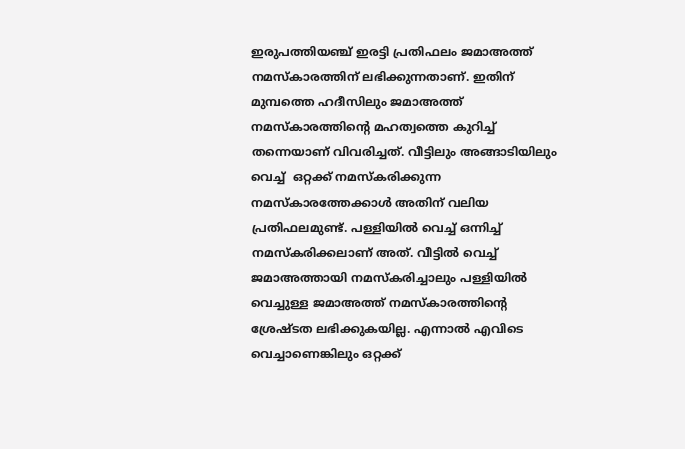ഇരുപത്തിയഞ്ച് ഇരട്ടി പ്രതിഫലം ജമാഅത്ത് നമസ്കാരത്തിന് ലഭിക്കുന്നതാണ്. ഇതിന് മുമ്പത്തെ ഹദീസിലും ജമാഅത്ത് നമസ്കാരത്തിന്‍റെ മഹത്വത്തെ കുറിച്ച് തന്നെയാണ് വിവരിച്ചത്. വീട്ടിലും അങ്ങാടിയിലും വെച്ച്  ഒറ്റക്ക് നമസ്കരിക്കുന്ന നമസ്കാരത്തേക്കാള്‍ അതിന് വലിയ പ്രതിഫലമുണ്ട്. പള്ളിയില്‍ വെച്ച് ഒന്നിച്ച് നമസ്കരിക്കലാണ്‌ അത്. വീട്ടില്‍ വെച്ച് ജമാഅത്തായി നമസ്കരിച്ചാലും പള്ളിയില്‍ വെച്ചുള്ള ജമാഅത്ത് നമസ്കാരത്തിന്‍റെ ശ്രേഷ്ടത ലഭിക്കുകയില്ല. എന്നാല്‍ എവിടെ വെച്ചാണെങ്കിലും ഒറ്റക്ക്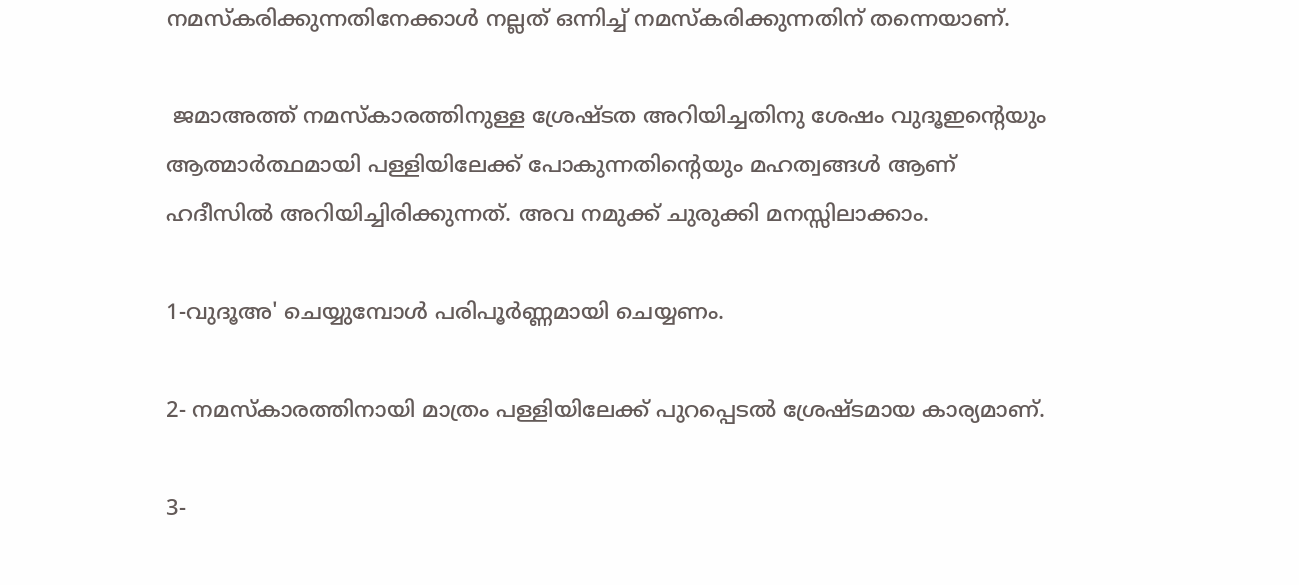നമസ്കരിക്കുന്നതിനേക്കാള്‍ നല്ലത് ഒന്നിച്ച് നമസ്കരിക്കുന്നതിന് തന്നെയാണ്.

 ജമാഅത്ത് നമസ്കാരത്തിനുള്ള ശ്രേഷ്ടത അറിയിച്ചതിനു ശേഷം വുദൂഇന്‍റെയും ആത്മാര്‍ത്ഥമായി പള്ളിയിലേക്ക് പോകുന്നതിന്‍റെയും മഹത്വങ്ങള്‍ ആണ് ഹദീസില്‍ അറിയിച്ചിരിക്കുന്നത്. അവ നമുക്ക് ചുരുക്കി മനസ്സിലാക്കാം.

1-വുദൂഅ' ചെയ്യുമ്പോള്‍ പരിപൂര്‍ണ്ണമായി ചെയ്യണം.

2- നമസ്കാരത്തിനായി മാത്രം പള്ളിയിലേക്ക് പുറപ്പെടല്‍ ശ്രേഷ്ടമായ കാര്യമാണ്.

3-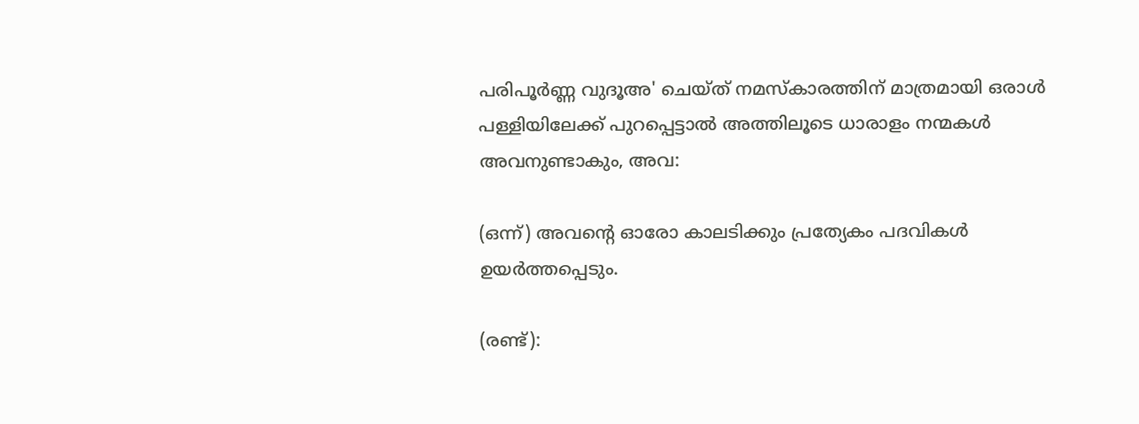പരിപൂര്‍ണ്ണ വുദൂഅ' ചെയ്ത് നമസ്കാരത്തിന് മാത്രമായി ഒരാള്‍ പള്ളിയിലേക്ക് പുറപ്പെട്ടാല്‍ അത്തിലൂടെ ധാരാളം നന്മകള്‍ അവനുണ്ടാകും, അവ:

(ഒന്ന്) അവന്‍റെ ഓരോ കാലടിക്കും പ്രത്യേകം പദവികള്‍ ഉയര്‍ത്തപ്പെടും.

(രണ്ട്):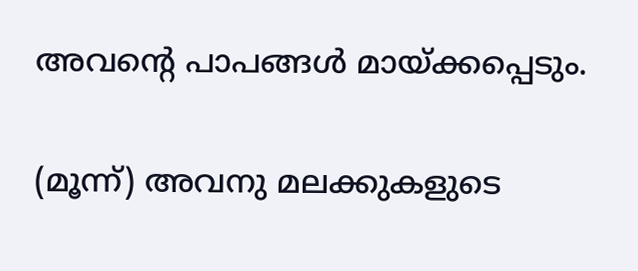അവന്‍റെ പാപങ്ങള്‍ മായ്ക്കപ്പെടും.

(മൂന്ന്) അവനു മലക്കുകളുടെ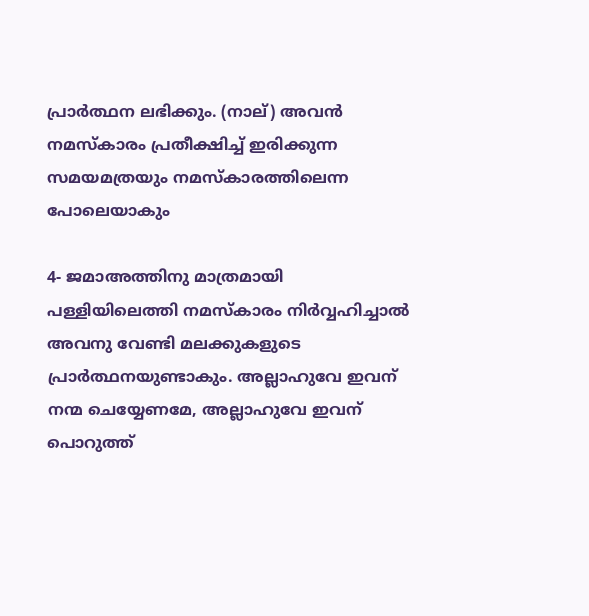പ്രാര്‍ത്ഥന ലഭിക്കും. (നാല്) അവന്‍ നമസ്കാരം പ്രതീക്ഷിച്ച് ഇരിക്കുന്ന സമയമത്രയും നമസ്കാരത്തിലെന്ന പോലെയാകും

4- ജമാഅത്തിനു മാത്രമായി പള്ളിയിലെത്തി നമസ്കാരം നിര്‍വ്വഹിച്ചാല്‍ അവനു വേണ്ടി മലക്കുകളുടെ പ്രാര്‍ത്ഥനയുണ്ടാകും. അല്ലാഹുവേ ഇവന് നന്മ ചെയ്യേണമേ, അല്ലാഹുവേ ഇവന് പൊറുത്ത്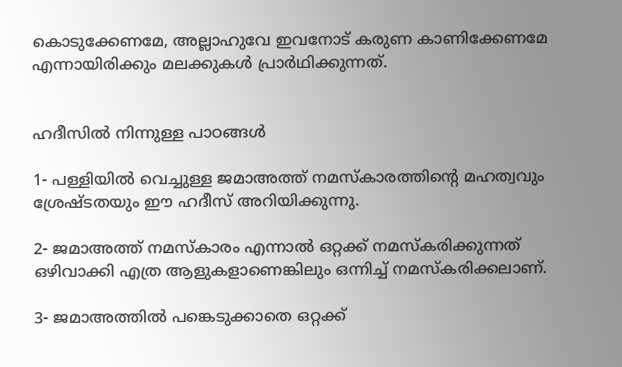കൊടുക്കേണമേ, അല്ലാഹുവേ ഇവനോട് കരുണ കാണിക്കേണമേ എന്നായിരിക്കും മലക്കുകള്‍ പ്രാര്‍ഥിക്കുന്നത്.


ഹദീസില്‍ നിന്നുള്ള പാഠങ്ങള്‍

1- പള്ളിയില്‍ വെച്ചുള്ള ജമാഅത്ത് നമസ്കാരത്തിന്‍റെ മഹത്വവും ശ്രേഷ്ടതയും ഈ ഹദീസ് അറിയിക്കുന്നു.

2- ജമാഅത്ത് നമസ്കാരം എന്നാല്‍ ഒറ്റക്ക് നമസ്കരിക്കുന്നത് ഒഴിവാക്കി എത്ര ആളുകളാണെങ്കിലും ഒന്നിച്ച് നമസ്കരിക്കലാണ്‌.

3- ജമാഅത്തില്‍ പങ്കെടുക്കാതെ ഒറ്റക്ക്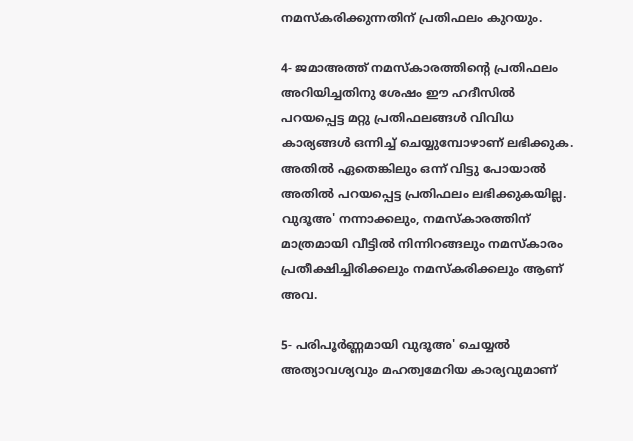നമസ്കരിക്കുന്നതിന് പ്രതിഫലം കുറയും.

4- ജമാഅത്ത് നമസ്കാരത്തിന്‍റെ പ്രതിഫലം അറിയിച്ചതിനു ശേഷം ഈ ഹദീസില്‍ പറയപ്പെട്ട മറ്റു പ്രതിഫലങ്ങള്‍ വിവിധ കാര്യങ്ങള്‍ ഒന്നിച്ച് ചെയ്യുമ്പോഴാണ് ലഭിക്കുക. അതില്‍ ഏതെങ്കിലും ഒന്ന് വിട്ടു പോയാല്‍ അതില്‍ പറയപ്പെട്ട പ്രതിഫലം ലഭിക്കുകയില്ല. വുദൂഅ' നന്നാക്കലും, നമസ്കാരത്തിന് മാത്രമായി വീട്ടില്‍ നിന്നിറങ്ങലും നമസ്കാരം പ്രതീക്ഷിച്ചിരിക്കലും നമസ്കരിക്കലും ആണ് അവ.

5- പരിപൂര്‍ണ്ണമായി വുദൂഅ' ചെയ്യല്‍ അത്യാവശ്യവും മഹത്വമേറിയ കാര്യവുമാണ്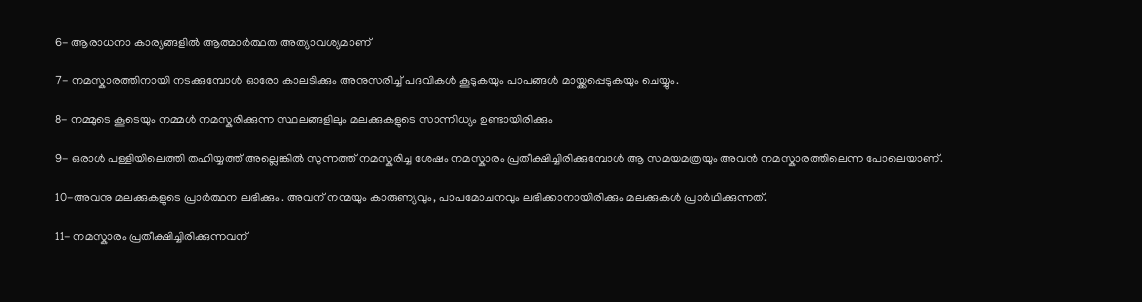6- ആരാധനാ കാര്യങ്ങളില്‍ ആത്മാര്‍ത്ഥത അത്യാവശ്യമാണ്

7- നമസ്കാരത്തിനായി നടക്കുമ്പോള്‍ ഓരോ കാലടിക്കും അനുസരിച്ച് പദവികള്‍ കൂടുകയും പാപങ്ങള്‍ മായ്ക്കപ്പെടുകയും ചെയ്യും.

8- നമ്മുടെ കൂടെയും നമ്മള്‍ നമസ്കരിക്കുന്ന സ്ഥലങ്ങളിലും മലക്കുകളുടെ സാന്നിധ്യം ഉണ്ടായിരിക്കും

9- ഒരാള്‍ പള്ളിയിലെത്തി തഹിയ്യത്ത് അല്ലെങ്കില്‍ സുന്നത്ത് നമസ്കരിച്ച ശേഷം നമസ്കാരം പ്രതീക്ഷിച്ചിരിക്കുമ്പോള്‍ ആ സമയമത്രയും അവന്‍ നമസ്കാരത്തിലെന്ന പോലെയാണ്.

10-അവനു മലക്കുകളുടെ പ്രാര്‍ത്ഥന ലഭിക്കും. അവന് നന്മയും കാരുണ്യവും, പാപമോചനവും ലഭിക്കാനായിരിക്കും മലക്കുകള്‍ പ്രാര്‍ഥിക്കുന്നത്.

11- നമസ്കാരം പ്രതീക്ഷിച്ചിരിക്കുന്നവന്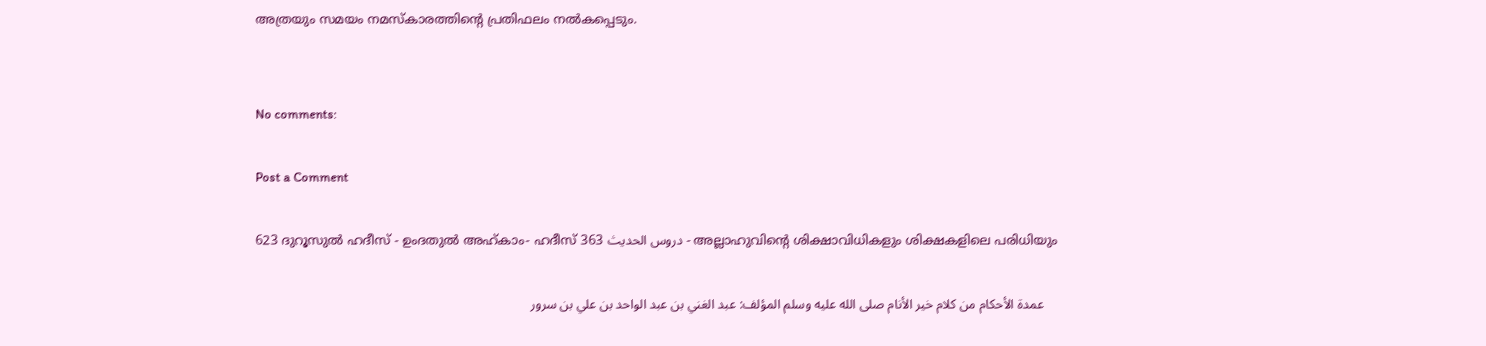അത്രയും സമയം നമസ്കാരത്തിന്‍റെ പ്രതിഫലം നല്‍കപ്പെടും.


No comments:

Post a Comment

623 ദുറൂസുല്‍ ഹദീസ് - ഉംദതുല്‍ അഹ്കാം- ഹദീസ് 363 دروس الحديث - അല്ലാഹുവിന്‍റെ ശിക്ഷാവിധികളും ശിക്ഷകളിലെ പരിധിയും

    عمدة الأحكام من كلام خير الأنام صلى الله عليه وسلم المؤلف: عبد الغني بن عبد الواحد بن علي بن سرور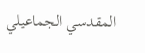المقدسي الجماعيلي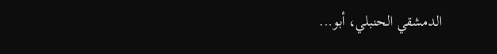الدمشقي الحنبلي، أبو...